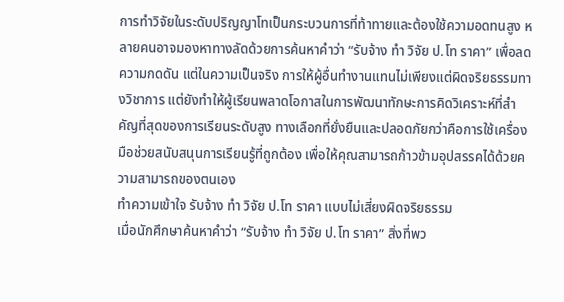การทำวิจัยในระดับปริญญาโทเป็นกระบวนการที่ท้าทายและต้องใช้ความอดทนสูง หลายคนอาจมองหาทางลัดด้วยการค้นหาคำว่า “รับจ้าง ทํา วิจัย ป.โท ราคา” เพื่อลดความกดดัน แต่ในความเป็นจริง การให้ผู้อื่นทำงานแทนไม่เพียงแต่ผิดจริยธรรมทางวิชาการ แต่ยังทำให้ผู้เรียนพลาดโอกาสในการพัฒนาทักษะการคิดวิเคราะห์ที่สำคัญที่สุดของการเรียนระดับสูง ทางเลือกที่ยั่งยืนและปลอดภัยกว่าคือการใช้เครื่องมือช่วยสนับสนุนการเรียนรู้ที่ถูกต้อง เพื่อให้คุณสามารถก้าวข้ามอุปสรรคได้ด้วยความสามารถของตนเอง
ทำความเข้าใจ รับจ้าง ทํา วิจัย ป.โท ราคา แบบไม่เสี่ยงผิดจริยธรรม
เมื่อนักศึกษาค้นหาคำว่า “รับจ้าง ทํา วิจัย ป.โท ราคา” สิ่งที่พว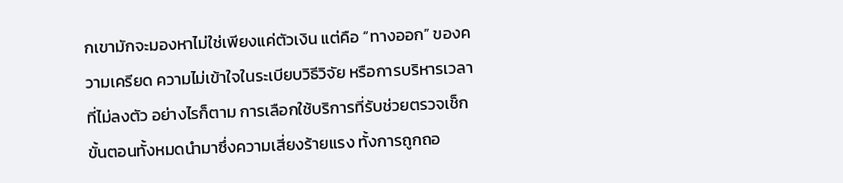กเขามักจะมองหาไม่ใช่เพียงแค่ตัวเงิน แต่คือ “ทางออก” ของความเครียด ความไม่เข้าใจในระเบียบวิธีวิจัย หรือการบริหารเวลาที่ไม่ลงตัว อย่างไรก็ตาม การเลือกใช้บริการที่รับช่วยตรวจเช็กขั้นตอนทั้งหมดนำมาซึ่งความเสี่ยงร้ายแรง ทั้งการถูกถอ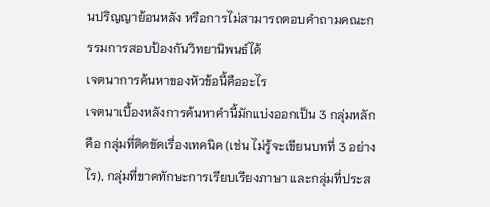นปริญญาย้อนหลัง หรือการไม่สามารถตอบคำถามคณะกรรมการสอบป้องกันวิทยานิพนธ์ได้
เจตนาการค้นหาของหัวข้อนี้คืออะไร
เจตนาเบื้องหลังการค้นหาคำนี้มักแบ่งออกเป็น 3 กลุ่มหลัก คือ กลุ่มที่ติดขัดเรื่องเทคนิค (เช่น ไม่รู้จะเขียนบทที่ 3 อย่างไร), กลุ่มที่ขาดทักษะการเรียบเรียงภาษา และกลุ่มที่ประส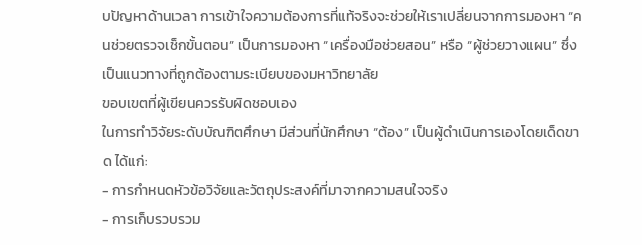บปัญหาด้านเวลา การเข้าใจความต้องการที่แท้จริงจะช่วยให้เราเปลี่ยนจากการมองหา “คนช่วยตรวจเช็กขั้นตอน” เป็นการมองหา “เครื่องมือช่วยสอน” หรือ “ผู้ช่วยวางแผน” ซึ่งเป็นแนวทางที่ถูกต้องตามระเบียบของมหาวิทยาลัย
ขอบเขตที่ผู้เขียนควรรับผิดชอบเอง
ในการทำวิจัยระดับบัณฑิตศึกษา มีส่วนที่นักศึกษา “ต้อง” เป็นผู้ดำเนินการเองโดยเด็ดขาด ได้แก่:
- การกำหนดหัวข้อวิจัยและวัตถุประสงค์ที่มาจากความสนใจจริง
- การเก็บรวบรวม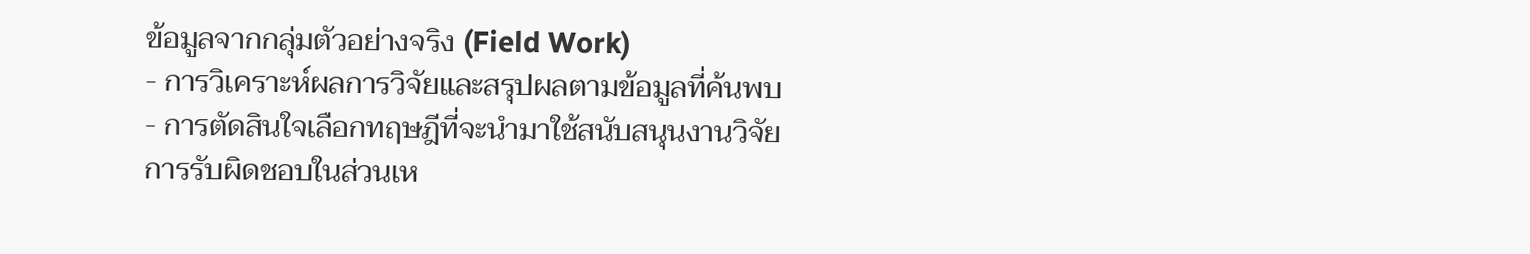ข้อมูลจากกลุ่มตัวอย่างจริง (Field Work)
- การวิเคราะห์ผลการวิจัยและสรุปผลตามข้อมูลที่ค้นพบ
- การตัดสินใจเลือกทฤษฎีที่จะนำมาใช้สนับสนุนงานวิจัย
การรับผิดชอบในส่วนเห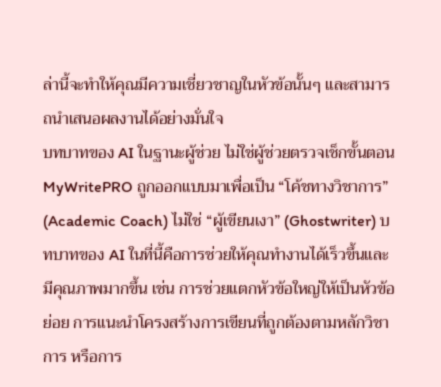ล่านี้จะทำให้คุณมีความเชี่ยวชาญในหัวข้อนั้นๆ และสามารถนำเสนอผลงานได้อย่างมั่นใจ
บทบาทของ AI ในฐานะผู้ช่วย ไม่ใช่ผู้ช่วยตรวจเช็กขั้นตอน
MyWritePRO ถูกออกแบบมาเพื่อเป็น “โค้ชทางวิชาการ” (Academic Coach) ไม่ใช่ “ผู้เขียนเงา” (Ghostwriter) บทบาทของ AI ในที่นี้คือการช่วยให้คุณทำงานได้เร็วขึ้นและมีคุณภาพมากขึ้น เช่น การช่วยแตกหัวข้อใหญ่ให้เป็นหัวข้อย่อย การแนะนำโครงสร้างการเขียนที่ถูกต้องตามหลักวิชาการ หรือการ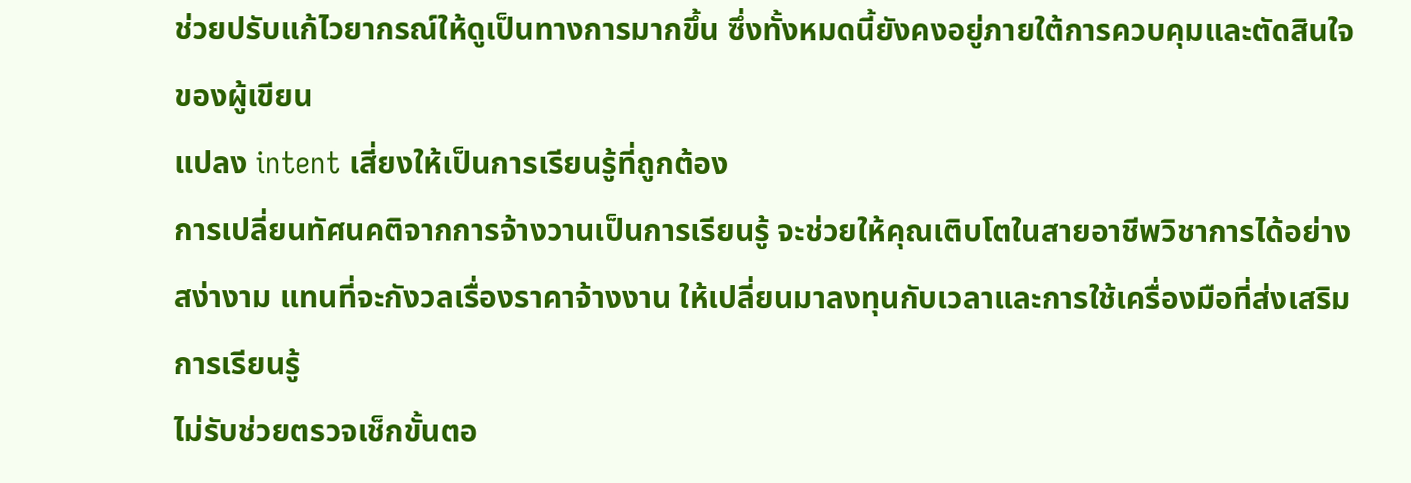ช่วยปรับแก้ไวยากรณ์ให้ดูเป็นทางการมากขึ้น ซึ่งทั้งหมดนี้ยังคงอยู่ภายใต้การควบคุมและตัดสินใจของผู้เขียน
แปลง intent เสี่ยงให้เป็นการเรียนรู้ที่ถูกต้อง
การเปลี่ยนทัศนคติจากการจ้างวานเป็นการเรียนรู้ จะช่วยให้คุณเติบโตในสายอาชีพวิชาการได้อย่างสง่างาม แทนที่จะกังวลเรื่องราคาจ้างงาน ให้เปลี่ยนมาลงทุนกับเวลาและการใช้เครื่องมือที่ส่งเสริมการเรียนรู้
ไม่รับช่วยตรวจเช็กขั้นตอ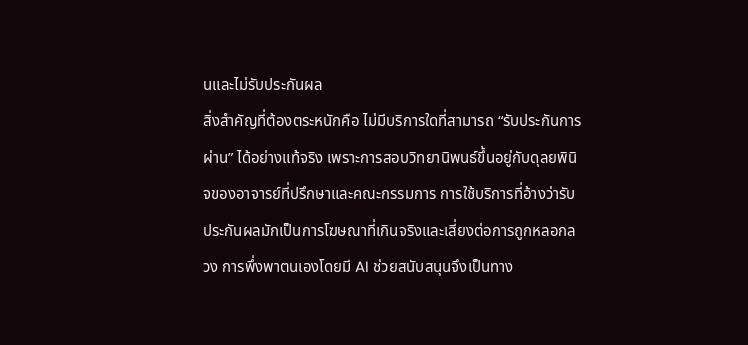นและไม่รับประกันผล
สิ่งสำคัญที่ต้องตระหนักคือ ไม่มีบริการใดที่สามารถ “รับประกันการผ่าน” ได้อย่างแท้จริง เพราะการสอบวิทยานิพนธ์ขึ้นอยู่กับดุลยพินิจของอาจารย์ที่ปรึกษาและคณะกรรมการ การใช้บริการที่อ้างว่ารับประกันผลมักเป็นการโฆษณาที่เกินจริงและเสี่ยงต่อการถูกหลอกลวง การพึ่งพาตนเองโดยมี AI ช่วยสนับสนุนจึงเป็นทาง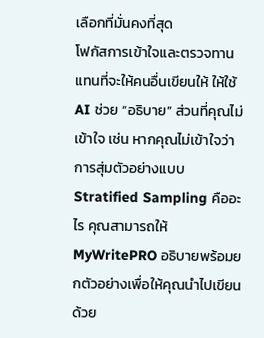เลือกที่มั่นคงที่สุด
โฟกัสการเข้าใจและตรวจทาน
แทนที่จะให้คนอื่นเขียนให้ ให้ใช้ AI ช่วย “อธิบาย” ส่วนที่คุณไม่เข้าใจ เช่น หากคุณไม่เข้าใจว่าการสุ่มตัวอย่างแบบ Stratified Sampling คืออะไร คุณสามารถให้ MyWritePRO อธิบายพร้อมยกตัวอย่างเพื่อให้คุณนำไปเขียนด้วย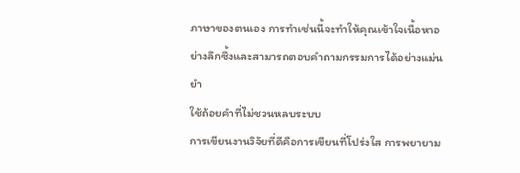ภาษาของตนเอง การทำเช่นนี้จะทำให้คุณเข้าใจเนื้อหาอย่างลึกซึ้งและสามารถตอบคำถามกรรมการได้อย่างแม่นยำ
ใช้ถ้อยคำที่ไม่ชวนหลบระบบ
การเขียนงานวิจัยที่ดีคือการเขียนที่โปร่งใส การพยายาม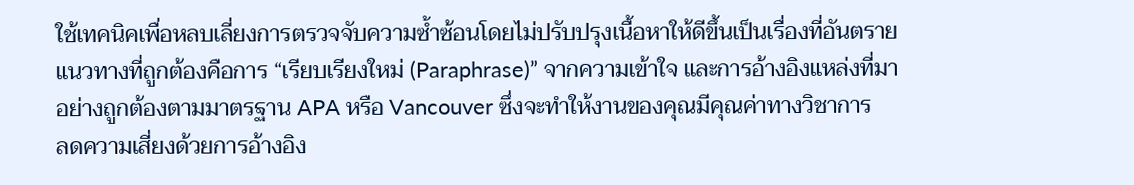ใช้เทคนิคเพื่อหลบเลี่ยงการตรวจจับความซ้ำซ้อนโดยไม่ปรับปรุงเนื้อหาให้ดีขึ้นเป็นเรื่องที่อันตราย แนวทางที่ถูกต้องคือการ “เรียบเรียงใหม่ (Paraphrase)” จากความเข้าใจ และการอ้างอิงแหล่งที่มาอย่างถูกต้องตามมาตรฐาน APA หรือ Vancouver ซึ่งจะทำให้งานของคุณมีคุณค่าทางวิชาการ
ลดความเสี่ยงด้วยการอ้างอิง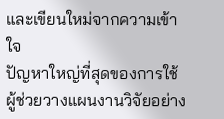และเขียนใหม่จากความเข้าใจ
ปัญหาใหญ่ที่สุดของการใช้ผู้ช่วยวางแผนงานวิจัยอย่าง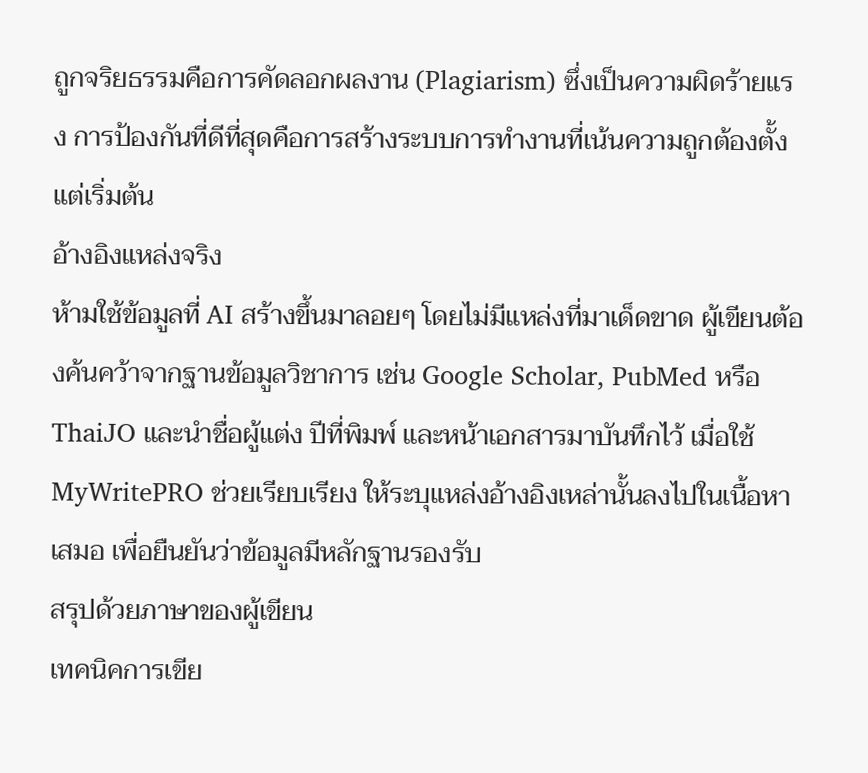ถูกจริยธรรมคือการคัดลอกผลงาน (Plagiarism) ซึ่งเป็นความผิดร้ายแรง การป้องกันที่ดีที่สุดคือการสร้างระบบการทำงานที่เน้นความถูกต้องตั้งแต่เริ่มต้น
อ้างอิงแหล่งจริง
ห้ามใช้ข้อมูลที่ AI สร้างขึ้นมาลอยๆ โดยไม่มีแหล่งที่มาเด็ดขาด ผู้เขียนต้องค้นคว้าจากฐานข้อมูลวิชาการ เช่น Google Scholar, PubMed หรือ ThaiJO และนำชื่อผู้แต่ง ปีที่พิมพ์ และหน้าเอกสารมาบันทึกไว้ เมื่อใช้ MyWritePRO ช่วยเรียบเรียง ให้ระบุแหล่งอ้างอิงเหล่านั้นลงไปในเนื้อหาเสมอ เพื่อยืนยันว่าข้อมูลมีหลักฐานรองรับ
สรุปด้วยภาษาของผู้เขียน
เทคนิคการเขีย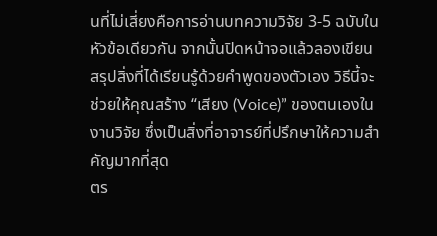นที่ไม่เสี่ยงคือการอ่านบทความวิจัย 3-5 ฉบับในหัวข้อเดียวกัน จากนั้นปิดหน้าจอแล้วลองเขียนสรุปสิ่งที่ได้เรียนรู้ด้วยคำพูดของตัวเอง วิธีนี้จะช่วยให้คุณสร้าง “เสียง (Voice)” ของตนเองในงานวิจัย ซึ่งเป็นสิ่งที่อาจารย์ที่ปรึกษาให้ความสำคัญมากที่สุด
ตร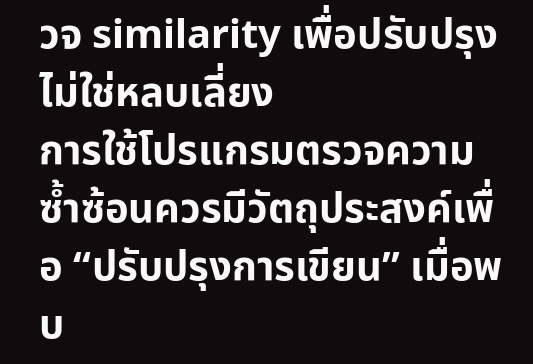วจ similarity เพื่อปรับปรุง ไม่ใช่หลบเลี่ยง
การใช้โปรแกรมตรวจความซ้ำซ้อนควรมีวัตถุประสงค์เพื่อ “ปรับปรุงการเขียน” เมื่อพบ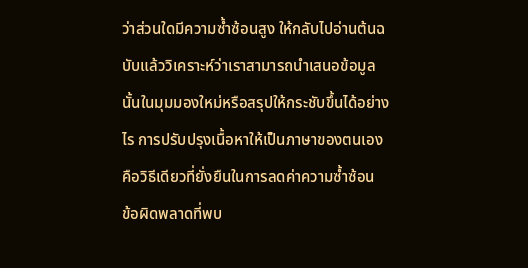ว่าส่วนใดมีความซ้ำซ้อนสูง ให้กลับไปอ่านต้นฉบับแล้ววิเคราะห์ว่าเราสามารถนำเสนอข้อมูลนั้นในมุมมองใหม่หรือสรุปให้กระชับขึ้นได้อย่างไร การปรับปรุงเนื้อหาให้เป็นภาษาของตนเองคือวิธีเดียวที่ยั่งยืนในการลดค่าความซ้ำซ้อน
ข้อผิดพลาดที่พบ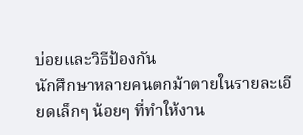บ่อยและวิธีป้องกัน
นักศึกษาหลายคนตกม้าตายในรายละเอียดเล็กๆ น้อยๆ ที่ทำให้งาน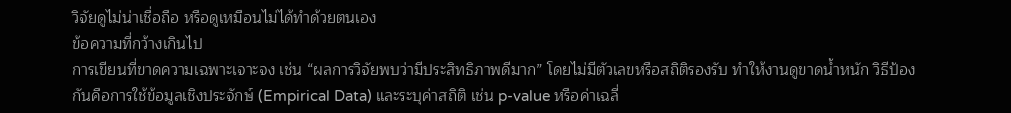วิจัยดูไม่น่าเชื่อถือ หรือดูเหมือนไม่ได้ทำด้วยตนเอง
ข้อความที่กว้างเกินไป
การเขียนที่ขาดความเฉพาะเจาะจง เช่น “ผลการวิจัยพบว่ามีประสิทธิภาพดีมาก” โดยไม่มีตัวเลขหรือสถิติรองรับ ทำให้งานดูขาดน้ำหนัก วิธีป้องกันคือการใช้ข้อมูลเชิงประจักษ์ (Empirical Data) และระบุค่าสถิติ เช่น p-value หรือค่าเฉลี่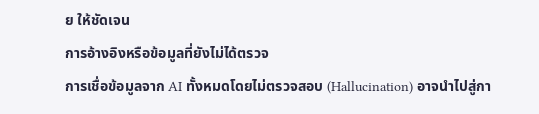ย ให้ชัดเจน
การอ้างอิงหรือข้อมูลที่ยังไม่ได้ตรวจ
การเชื่อข้อมูลจาก AI ทั้งหมดโดยไม่ตรวจสอบ (Hallucination) อาจนำไปสู่กา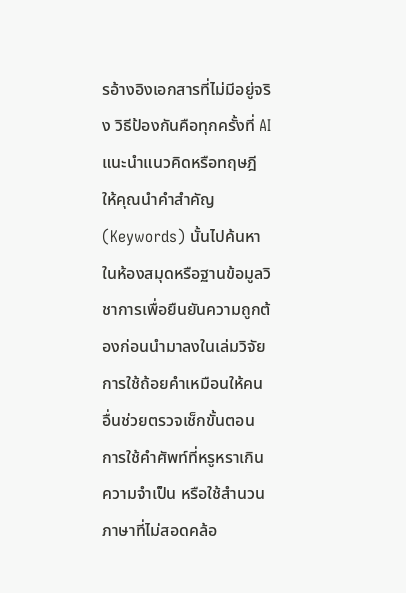รอ้างอิงเอกสารที่ไม่มีอยู่จริง วิธีป้องกันคือทุกครั้งที่ AI แนะนำแนวคิดหรือทฤษฎี ให้คุณนำคำสำคัญ (Keywords) นั้นไปค้นหาในห้องสมุดหรือฐานข้อมูลวิชาการเพื่อยืนยันความถูกต้องก่อนนำมาลงในเล่มวิจัย
การใช้ถ้อยคำเหมือนให้คนอื่นช่วยตรวจเช็กขั้นตอน
การใช้คำศัพท์ที่หรูหราเกินความจำเป็น หรือใช้สำนวนภาษาที่ไม่สอดคล้อ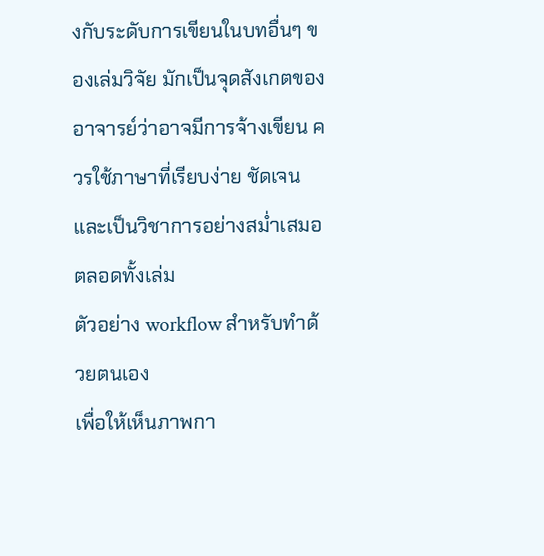งกับระดับการเขียนในบทอื่นๆ ของเล่มวิจัย มักเป็นจุดสังเกตของอาจารย์ว่าอาจมีการจ้างเขียน ควรใช้ภาษาที่เรียบง่าย ชัดเจน และเป็นวิชาการอย่างสม่ำเสมอตลอดทั้งเล่ม
ตัวอย่าง workflow สำหรับทำด้วยตนเอง
เพื่อให้เห็นภาพกา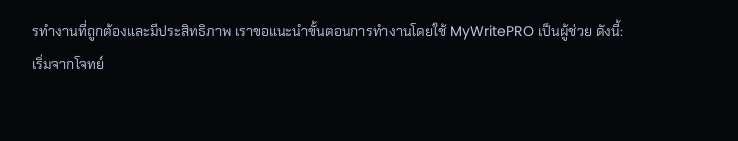รทำงานที่ถูกต้องและมีประสิทธิภาพ เราขอแนะนำขั้นตอนการทำงานโดยใช้ MyWritePRO เป็นผู้ช่วย ดังนี้:
เริ่มจากโจทย์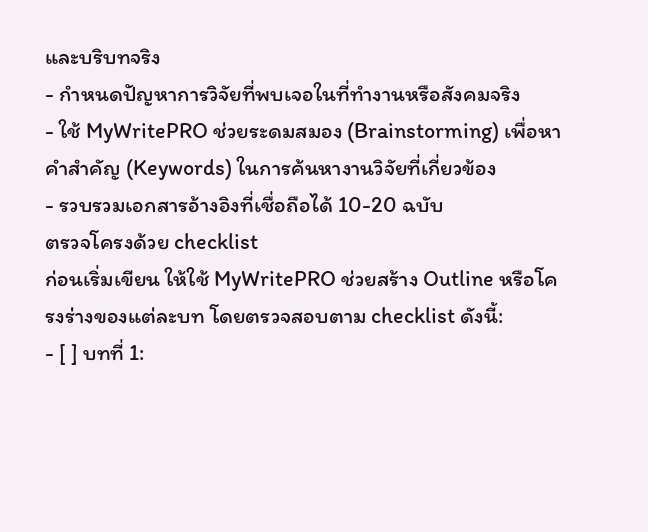และบริบทจริง
- กำหนดปัญหาการวิจัยที่พบเจอในที่ทำงานหรือสังคมจริง
- ใช้ MyWritePRO ช่วยระดมสมอง (Brainstorming) เพื่อหาคำสำคัญ (Keywords) ในการค้นหางานวิจัยที่เกี่ยวข้อง
- รวบรวมเอกสารอ้างอิงที่เชื่อถือได้ 10-20 ฉบับ
ตรวจโครงด้วย checklist
ก่อนเริ่มเขียน ให้ใช้ MyWritePRO ช่วยสร้าง Outline หรือโครงร่างของแต่ละบท โดยตรวจสอบตาม checklist ดังนี้:
- [ ] บทที่ 1: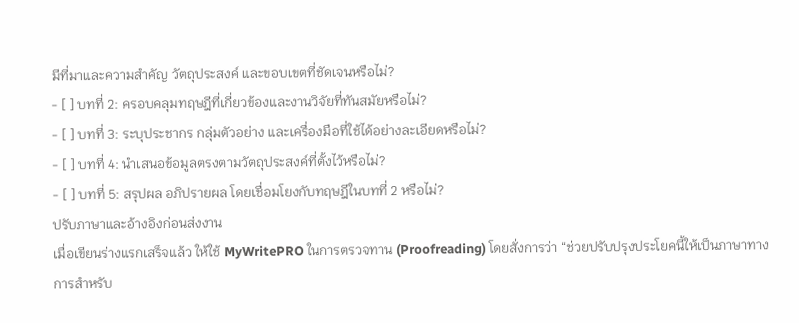มีที่มาและความสำคัญ วัตถุประสงค์ และขอบเขตที่ชัดเจนหรือไม่?
- [ ] บทที่ 2: ครอบคลุมทฤษฎีที่เกี่ยวข้องและงานวิจัยที่ทันสมัยหรือไม่?
- [ ] บทที่ 3: ระบุประชากร กลุ่มตัวอย่าง และเครื่องมือที่ใช้ได้อย่างละเอียดหรือไม่?
- [ ] บทที่ 4: นำเสนอข้อมูลตรงตามวัตถุประสงค์ที่ตั้งไว้หรือไม่?
- [ ] บทที่ 5: สรุปผล อภิปรายผล โดยเชื่อมโยงกับทฤษฎีในบทที่ 2 หรือไม่?
ปรับภาษาและอ้างอิงก่อนส่งงาน
เมื่อเขียนร่างแรกเสร็จแล้ว ให้ใช้ MyWritePRO ในการตรวจทาน (Proofreading) โดยสั่งการว่า “ช่วยปรับปรุงประโยคนี้ให้เป็นภาษาทางการสำหรับ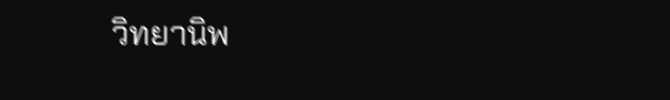วิทยานิพ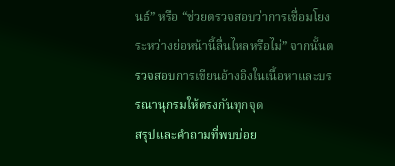นธ์” หรือ “ช่วยตรวจสอบว่าการเชื่อมโยงระหว่างย่อหน้านี้ลื่นไหลหรือไม่” จากนั้นตรวจสอบการเขียนอ้างอิงในเนื้อหาและบรรณานุกรมให้ตรงกันทุกจุด
สรุปและคำถามที่พบบ่อย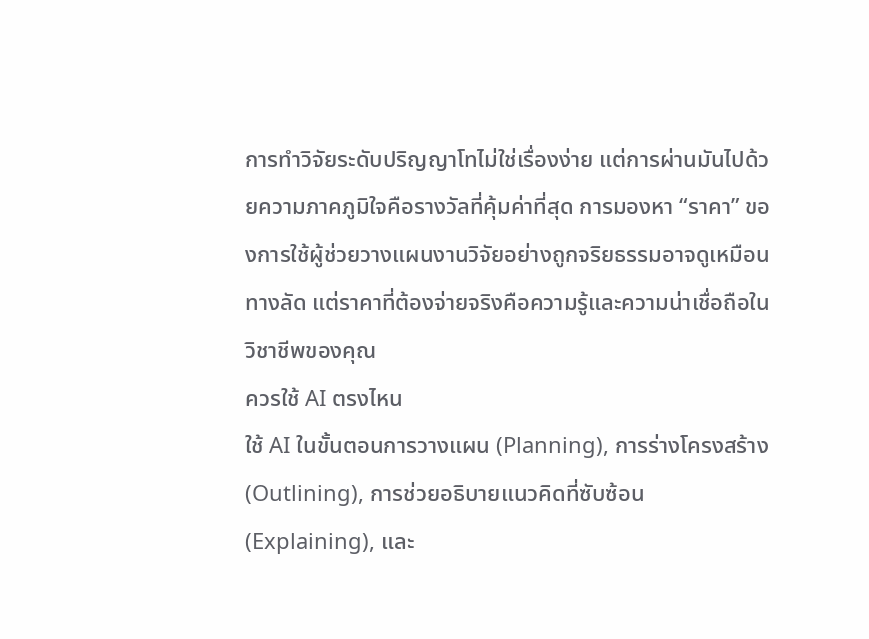การทำวิจัยระดับปริญญาโทไม่ใช่เรื่องง่าย แต่การผ่านมันไปด้วยความภาคภูมิใจคือรางวัลที่คุ้มค่าที่สุด การมองหา “ราคา” ของการใช้ผู้ช่วยวางแผนงานวิจัยอย่างถูกจริยธรรมอาจดูเหมือนทางลัด แต่ราคาที่ต้องจ่ายจริงคือความรู้และความน่าเชื่อถือในวิชาชีพของคุณ
ควรใช้ AI ตรงไหน
ใช้ AI ในขั้นตอนการวางแผน (Planning), การร่างโครงสร้าง (Outlining), การช่วยอธิบายแนวคิดที่ซับซ้อน (Explaining), และ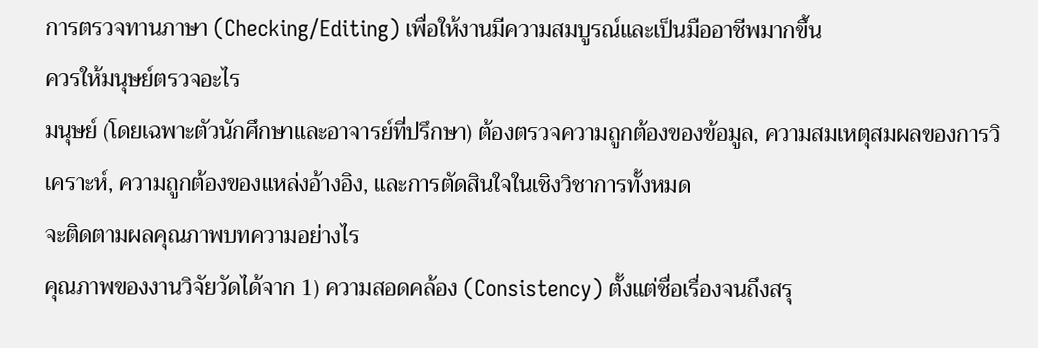การตรวจทานภาษา (Checking/Editing) เพื่อให้งานมีความสมบูรณ์และเป็นมืออาชีพมากขึ้น
ควรให้มนุษย์ตรวจอะไร
มนุษย์ (โดยเฉพาะตัวนักศึกษาและอาจารย์ที่ปรึกษา) ต้องตรวจความถูกต้องของข้อมูล, ความสมเหตุสมผลของการวิเคราะห์, ความถูกต้องของแหล่งอ้างอิง, และการตัดสินใจในเชิงวิชาการทั้งหมด
จะติดตามผลคุณภาพบทความอย่างไร
คุณภาพของงานวิจัยวัดได้จาก 1) ความสอดคล้อง (Consistency) ตั้งแต่ชื่อเรื่องจนถึงสรุ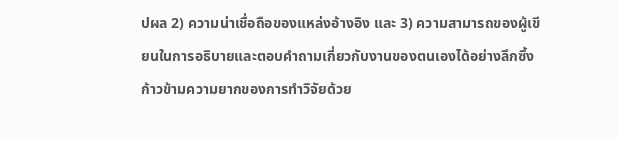ปผล 2) ความน่าเชื่อถือของแหล่งอ้างอิง และ 3) ความสามารถของผู้เขียนในการอธิบายและตอบคำถามเกี่ยวกับงานของตนเองได้อย่างลึกซึ้ง
ก้าวข้ามความยากของการทำวิจัยด้วย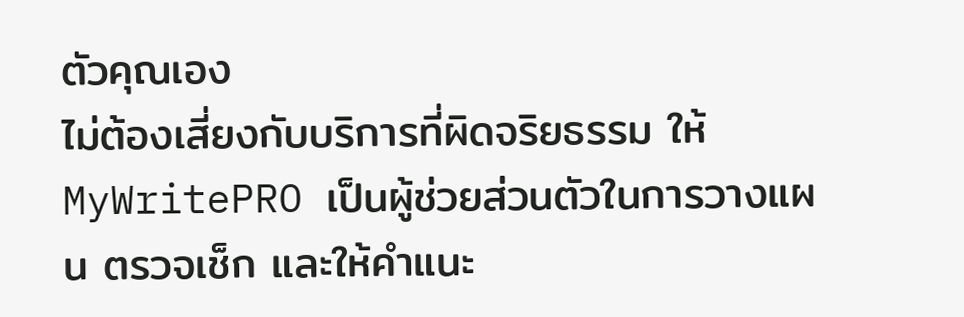ตัวคุณเอง
ไม่ต้องเสี่ยงกับบริการที่ผิดจริยธรรม ให้ MyWritePRO เป็นผู้ช่วยส่วนตัวในการวางแผน ตรวจเช็ก และให้คำแนะ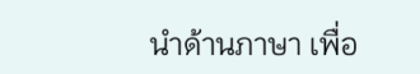นำด้านภาษา เพื่อ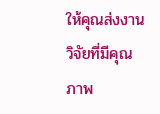ให้คุณส่งงานวิจัยที่มีคุณภาพ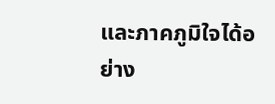และภาคภูมิใจได้อย่าง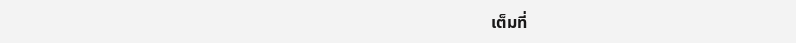เต็มที่